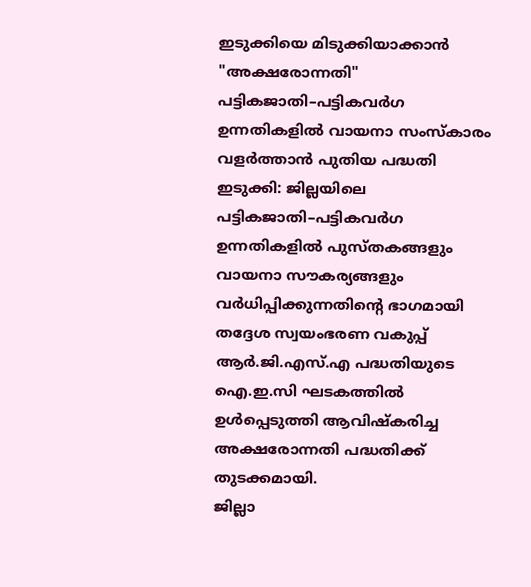ഇടുക്കിയെ മിടുക്കിയാക്കാൻ "അക്ഷരോന്നതി"
പട്ടികജാതി–പട്ടികവർഗ ഉന്നതികളിൽ വായനാ സംസ്കാരം വളർത്താൻ പുതിയ പദ്ധതി
ഇടുക്കി: ജില്ലയിലെ പട്ടികജാതി–പട്ടികവർഗ ഉന്നതികളിൽ പുസ്തകങ്ങളും വായനാ സൗകര്യങ്ങളും വർധിപ്പിക്കുന്നതിന്റെ ഭാഗമായി തദ്ദേശ സ്വയംഭരണ വകുപ്പ് ആർ.ജി.എസ്.എ പദ്ധതിയുടെ ഐ.ഇ.സി ഘടകത്തിൽ ഉൾപ്പെടുത്തി ആവിഷ്കരിച്ച അക്ഷരോന്നതി പദ്ധതിക്ക് തുടക്കമായി.
ജില്ലാ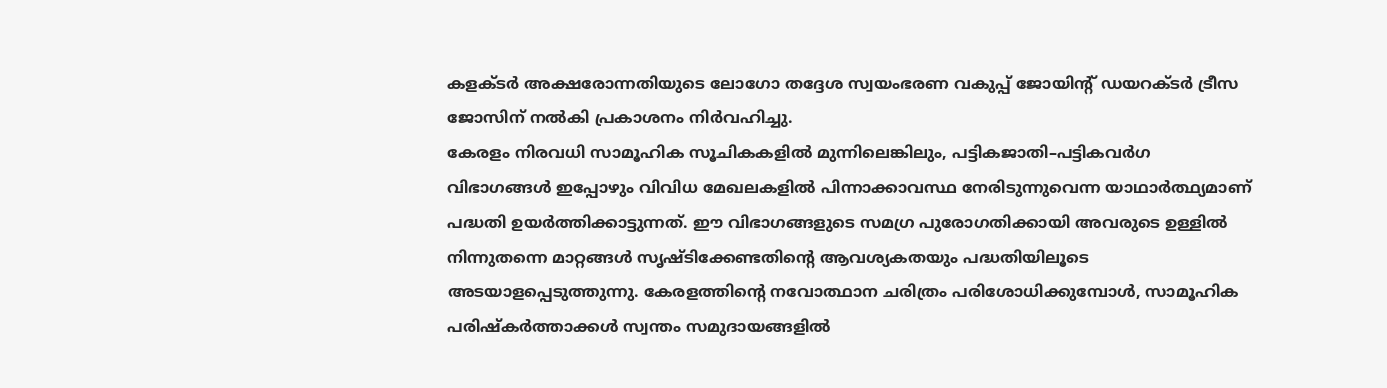കളക്ടർ അക്ഷരോന്നതിയുടെ ലോഗോ തദ്ദേശ സ്വയംഭരണ വകുപ്പ് ജോയിന്റ് ഡയറക്ടർ ട്രീസ ജോസിന് നൽകി പ്രകാശനം നിർവഹിച്ചു.
കേരളം നിരവധി സാമൂഹിക സൂചികകളിൽ മുന്നിലെങ്കിലും, പട്ടികജാതി–പട്ടികവർഗ വിഭാഗങ്ങൾ ഇപ്പോഴും വിവിധ മേഖലകളിൽ പിന്നാക്കാവസ്ഥ നേരിടുന്നുവെന്ന യാഥാർത്ഥ്യമാണ് പദ്ധതി ഉയർത്തിക്കാട്ടുന്നത്. ഈ വിഭാഗങ്ങളുടെ സമഗ്ര പുരോഗതിക്കായി അവരുടെ ഉള്ളിൽ നിന്നുതന്നെ മാറ്റങ്ങൾ സൃഷ്ടിക്കേണ്ടതിന്റെ ആവശ്യകതയും പദ്ധതിയിലൂടെ അടയാളപ്പെടുത്തുന്നു. കേരളത്തിന്റെ നവോത്ഥാന ചരിത്രം പരിശോധിക്കുമ്പോൾ, സാമൂഹിക പരിഷ്കർത്താക്കൾ സ്വന്തം സമുദായങ്ങളിൽ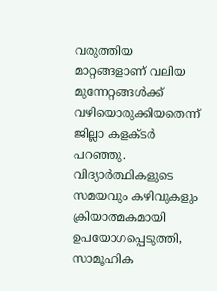വരുത്തിയ മാറ്റങ്ങളാണ് വലിയ മുന്നേറ്റങ്ങൾക്ക് വഴിയൊരുക്കിയതെന്ന് ജില്ലാ കളക്ടർ പറഞ്ഞു.
വിദ്യാർത്ഥികളുടെ സമയവും കഴിവുകളും ക്രിയാത്മകമായി ഉപയോഗപ്പെടുത്തി, സാമൂഹിക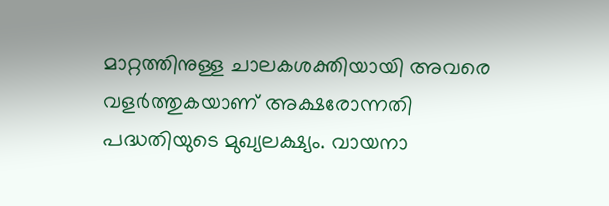മാറ്റത്തിനുള്ള ചാലകശക്തിയായി അവരെ വളർത്തുകയാണ് അക്ഷരോന്നതി പദ്ധതിയുടെ മുഖ്യലക്ഷ്യം. വായനാ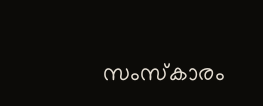സംസ്കാരം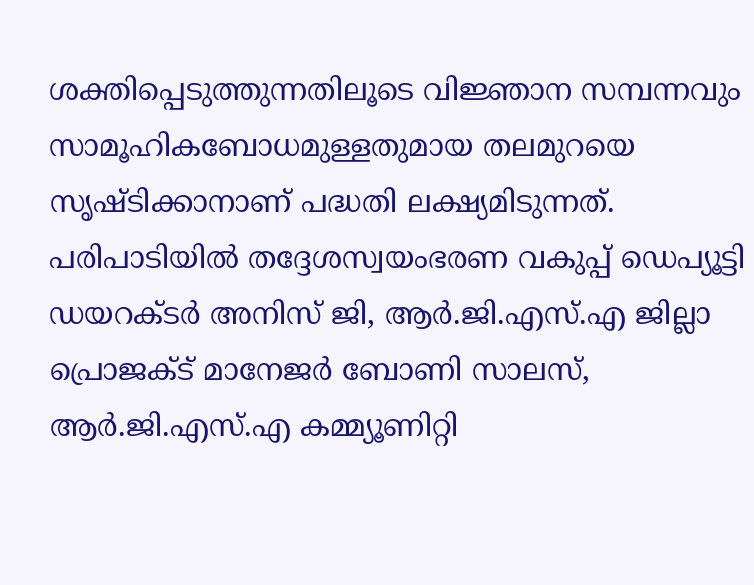ശക്തിപ്പെടുത്തുന്നതിലൂടെ വിജ്ഞാന സമ്പന്നവും സാമൂഹികബോധമുള്ളതുമായ തലമുറയെ സൃഷ്ടിക്കാനാണ് പദ്ധതി ലക്ഷ്യമിടുന്നത്.
പരിപാടിയിൽ തദ്ദേശസ്വയംഭരണ വകുപ്പ് ഡെപ്യൂട്ടി ഡയറക്ടർ അനിസ് ജി, ആർ.ജി.എസ്.എ ജില്ലാ പ്രൊജക്ട് മാനേജർ ബോണി സാലസ്, ആർ.ജി.എസ്.എ കമ്മ്യൂണിറ്റി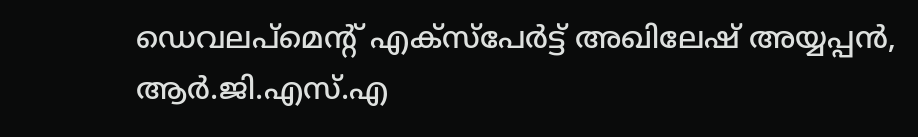ഡെവലപ്മെന്റ് എക്സ്പേർട്ട് അഖിലേഷ് അയ്യപ്പൻ, ആർ.ജി.എസ്.എ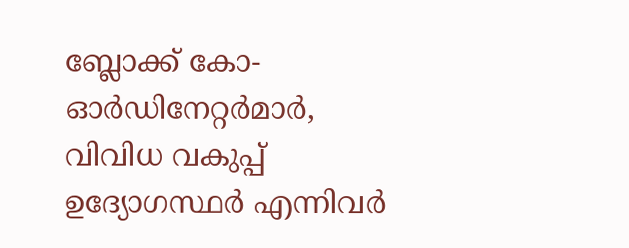ബ്ലോക്ക് കോ-ഓർഡിനേറ്റർമാർ, വിവിധ വകുപ്പ് ഉദ്യോഗസ്ഥർ എന്നിവർ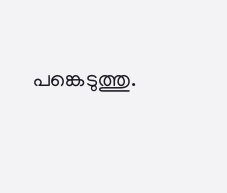പങ്കെടുത്തു.